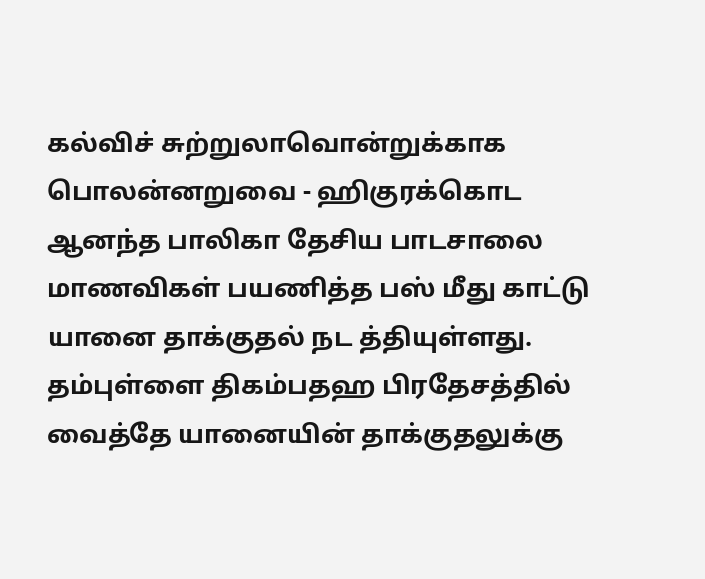கல்விச் சுற்றுலாவொன்றுக்காக பொலன்னறுவை - ஹிகுரக்கொட ஆனந்த பாலிகா தேசிய பாடசாலை மாணவிகள் பயணித்த பஸ் மீது காட்டு யானை தாக்குதல் நட த்தியுள்ளது.
தம்புள்ளை திகம்பதஹ பிரதேசத்தில் வைத்தே யானையின் தாக்குதலுக்கு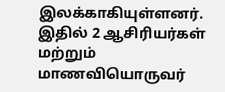இலக்காகியுள்ளனர். இதில் 2 ஆசிரியர்கள் மற்றும் மாணவியொருவர்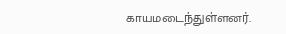காயமடைந்துள்ளனர்.